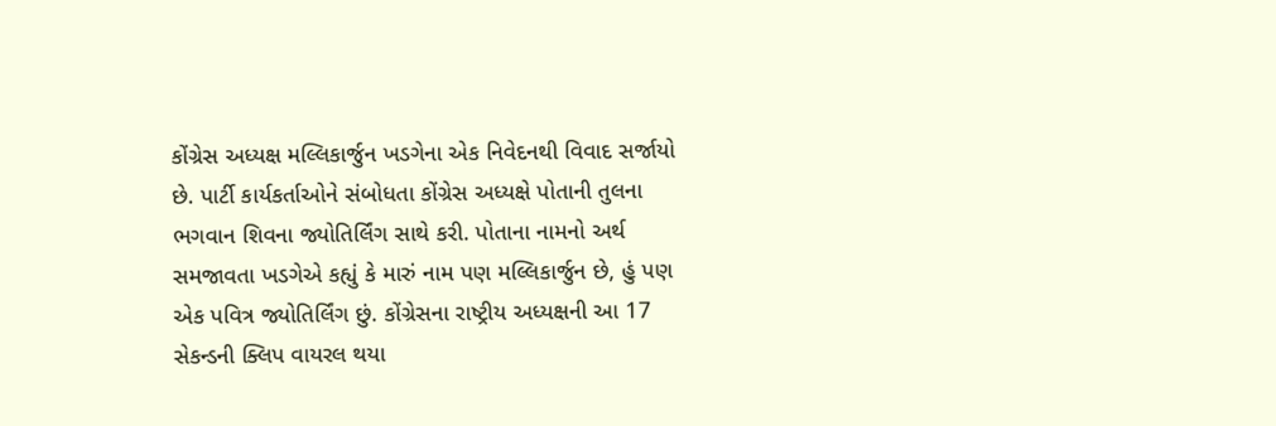કોંગ્રેસ અધ્યક્ષ મલ્લિકાર્જુન ખડગેના એક નિવેદનથી વિવાદ સર્જાયો છે. પાર્ટી કાર્યકર્તાઓને સંબોધતા કોંગ્રેસ અધ્યક્ષે પોતાની તુલના ભગવાન શિવના જ્યોતિર્લિંગ સાથે કરી. પોતાના નામનો અર્થ સમજાવતા ખડગેએ કહ્યું કે મારું નામ પણ મલ્લિકાર્જુન છે, હું પણ એક પવિત્ર જ્યોતિર્લિંગ છું. કોંગ્રેસના રાષ્ટ્રીય અધ્યક્ષની આ 17 સેકન્ડની ક્લિપ વાયરલ થયા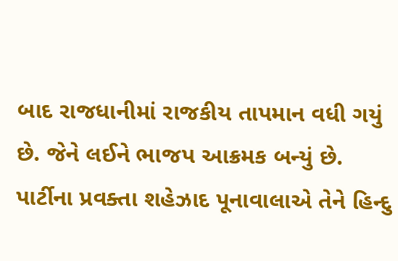બાદ રાજધાનીમાં રાજકીય તાપમાન વધી ગયું છે. જેને લઈને ભાજપ આક્રમક બન્યું છે. પાર્ટીના પ્રવક્તા શહેઝાદ પૂનાવાલાએ તેને હિન્દુ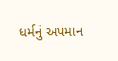ધર્મનું અપમાન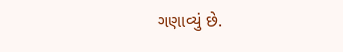ગણાવ્યું છે.